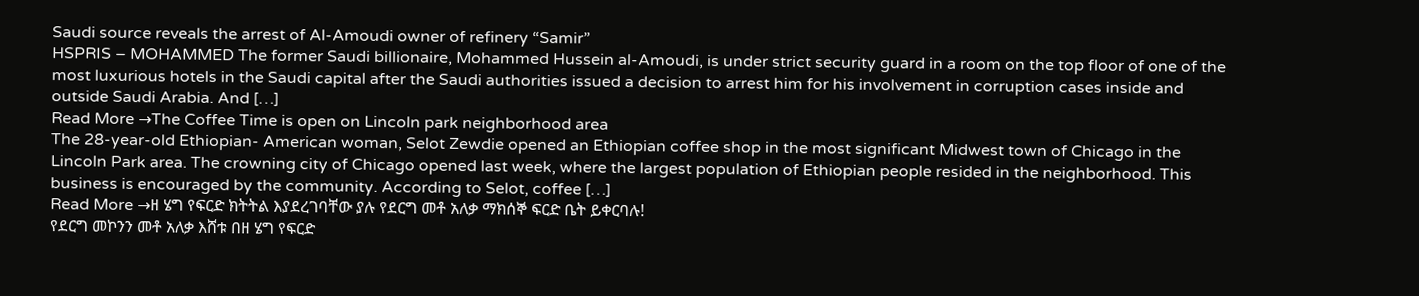Saudi source reveals the arrest of Al-Amoudi owner of refinery “Samir”
HSPRIS – MOHAMMED The former Saudi billionaire, Mohammed Hussein al-Amoudi, is under strict security guard in a room on the top floor of one of the most luxurious hotels in the Saudi capital after the Saudi authorities issued a decision to arrest him for his involvement in corruption cases inside and outside Saudi Arabia. And […]
Read More →The Coffee Time is open on Lincoln park neighborhood area
The 28-year-old Ethiopian- American woman, Selot Zewdie opened an Ethiopian coffee shop in the most significant Midwest town of Chicago in the Lincoln Park area. The crowning city of Chicago opened last week, where the largest population of Ethiopian people resided in the neighborhood. This business is encouraged by the community. According to Selot, coffee […]
Read More →ዘ ሄግ የፍርድ ክትትል እያደረገባቸው ያሉ የደርግ መቶ አለቃ ማክሰኞ ፍርድ ቤት ይቀርባሉ!
የደርግ መኮንን መቶ አለቃ እሸቱ በዘ ሄግ የፍርድ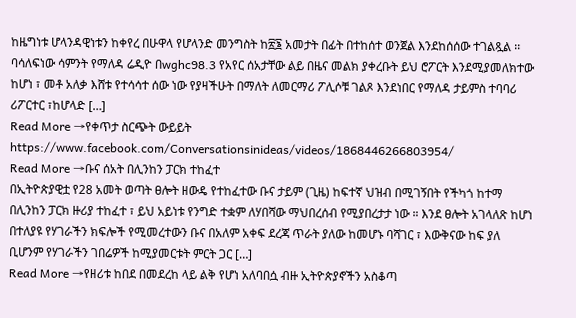ከዜግነቱ ሆላንዳዊነቱን ከቀየረ በሁዋላ የሆላንድ መንግስት ከ፳፮ አመታት በፊት በተከሰተ ወንጀል እንደከሰሰው ተገልጿል ፡፡ ባሳለፍነው ሳምንት የማለዳ ሬዲዮ በwghc98.3 የአየር ሰአታቸው ልይ በዜና መልክ ያቀረቡት ይህ ሮፖርት እንደሚያመለክተው ከሆነ ፣ መቶ አለቃ እሸቱ የተሳሳተ ሰው ነው የያዛችሁት በማለት ለመርማሪ ፖሊሶቹ ገልጾ እንደነበር የማለዳ ታይምስ ተባባሪ ሪፖርተር ፣ከሆላድ […]
Read More →የቀጥታ ስርጭት ውይይት
https://www.facebook.com/Conversationsinideas/videos/1868446266803954/
Read More →ቡና ሰአት በሊንከን ፓርክ ተከፈተ
በኢትዮጵያዊቷ የ28 አመት ወጣት ፀሎት ዘውዴ የተከፈተው ቡና ታይም (ጊዜ) ከፍተኛ ህዝብ በሚገኝበት የችካጎ ከተማ በሊንከን ፓርክ ዙሪያ ተከፈተ ፣ ይህ አይነቱ የንግድ ተቋም ለሃበሻው ማህበረሰብ የሚያበረታታ ነው ። እንደ ፀሎት አገላለጽ ከሆነ በተለያዩ የሃገራችን ክፍሎች የሚመረተውን ቡና በአለም አቀፍ ደረጃ ጥራት ያለው ከመሆኑ ባሻገር ፣ እውቅናው ከፍ ያለ ቢሆንም የሃገራችን ገበሬዎች ከሚያመርቱት ምርት ጋር […]
Read More →የዘሪቱ ከበደ በመደረከ ላይ ልቅ የሆነ አለባበሷ ብዙ ኢትዮጵያኖችን አስቆጣ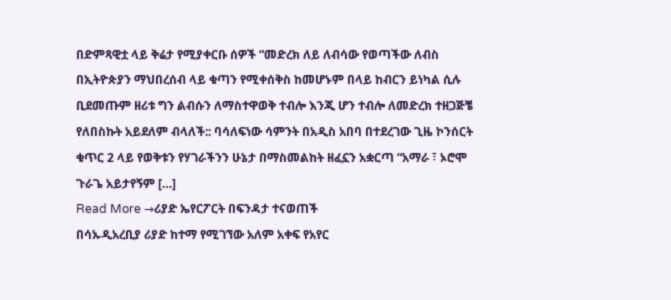በድምጻዊቷ ላይ ቅሬታ የሚያቀርቡ ሰዎች “መድረክ ለይ ለብሳው የወጣችው ለብስ በኢትዮጵያን ማህበረሰብ ላይ ቁጣን የሚቀሰቅስ ከመሆኑም በላይ ከብርን ይነካል ሲሉ ቢደመጡም ዘሪቱ ግን ልብሱን ለማስተዋወቅ ተብሎ እንጂ ሆን ተብሎ ለመድረክ ተዘጋጅቼ የለበስኩት አይደለም ብላለች:: ባሳለፍነው ሳምንት በአዲስ አበባ በተደረገው ጊዜ ኮንሰርት ቁጥር 2 ላይ የወቅቱን የሃገራችንን ሁኔታ በማስመልከት ዘፈኗን አቋርጣ “አማራ ፣ ኦሮሞ ጉራጌ አይታየኝም […]
Read More →ሪያድ ኤየርፖርት በፍንዳታ ተናወጠች
በሳኡዲአረቢያ ሪያድ ከተማ የሚገኘው አለም አቀፍ የአየር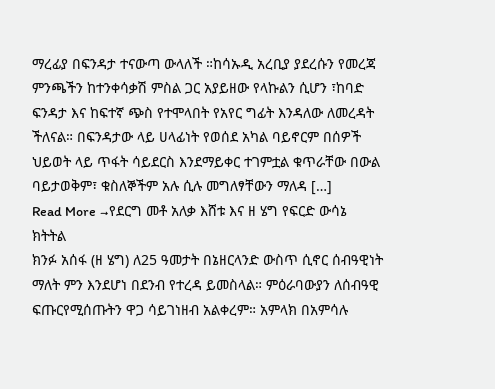ማረፊያ በፍንዳታ ተናውጣ ውላለች ።ከሳኡዲ አረቢያ ያደረሱን የመረጃ ምንጫችን ከተንቀሳቃሽ ምስል ጋር አያይዘው የላኩልን ሲሆን ፣ከባድ ፍንዳታ እና ከፍተኛ ጭስ የተሞላበት የአየር ግፊት እንዳለው ለመረዳት ችለናል። በፍንዳታው ላይ ሀላፊነት የወሰደ አካል ባይኖርም በሰዎች ህይወት ላይ ጥፋት ሳይደርስ እንደማይቀር ተገምቷል ቁጥራቸው በውል ባይታወቅም፣ ቁስለኞችም አሉ ሲሉ መግለፃቸውን ማለዳ […]
Read More →የደርግ መቶ አለቃ እሸቱ እና ዘ ሄግ የፍርድ ውሳኔ ክትትል
ክንፉ አሰፋ (ዘ ሄግ) ለ25 ዓመታት በኔዘርላንድ ውስጥ ሲኖር ሰብዓዊነት ማለት ምን እንደሆነ በደንብ የተረዳ ይመስላል። ምዕራባውያን ለሰብዓዊ ፍጡርየሚሰጡትን ዋጋ ሳይገነዘብ አልቀረም። አምላክ በአምሳሉ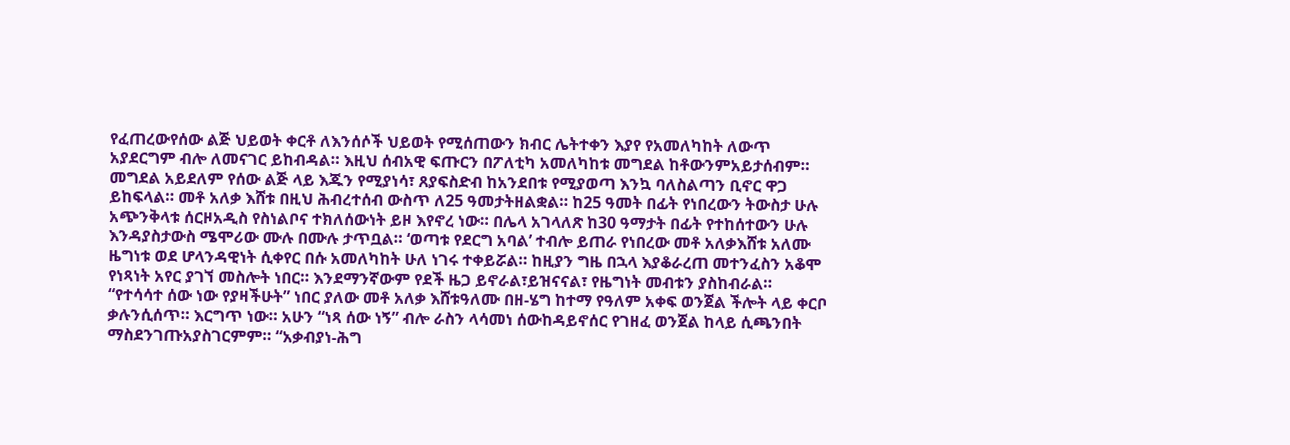የፈጠረውየሰው ልጅ ህይወት ቀርቶ ለእንሰሶች ህይወት የሚሰጠውን ክብር ሌትተቀን እያየ የአመለካከት ለውጥ አያደርግም ብሎ ለመናገር ይከብዳል። እዚህ ሰብአዊ ፍጡርን በፖለቲካ አመለካከቱ መግደል ከቶውንምአይታሰብም። መግደል አይደለም የሰው ልጅ ላይ እጁን የሚያነሳ፣ ጸያፍስድብ ከአንደበቱ የሚያወጣ እንኳ ባለስልጣን ቢኖር ዋጋ ይከፍላል። መቶ አለቃ እሸቱ በዚህ ሕብረተሰብ ውስጥ ለ25 ዓመታትዘልቋል። ከ25 ዓመት በፊት የነበረውን ትውስታ ሁሉ አጭንቅላቱ ሰርዞአዲስ የስነልቦና ተክለሰውነት ይዞ እየኖረ ነው። በሌላ አገላለጽ ከ30 ዓማታት በፊት የተከሰተውን ሁሉ እንዳያስታውስ ሜሞሪው ሙሉ በሙሉ ታጥቧል። ‘ወጣቱ የደርግ አባል’ ተብሎ ይጠራ የነበረው መቶ አለቃእሸቱ አለሙ ዜግነቱ ወደ ሆላንዳዊነት ሲቀየር በሱ አመለካከት ሁለ ነገሩ ተቀይሯል። ከዚያን ግዜ በኋላ እያቆራረጠ መተንፈስን አቆሞ የነጻነት አየር ያገኘ መስሎት ነበር። እንደማንኛውም የደች ዜጋ ይኖራል፣ይዝናናል፣ የዜግነት መብቱን ያስከብራል። “የተሳሳተ ሰው ነው የያዛችሁት” ነበር ያለው መቶ አለቃ እሸቱዓለሙ በዘ-ሄግ ከተማ የዓለም አቀፍ ወንጀል ችሎት ላይ ቀርቦ ቃሉንሲሰጥ። እርግጥ ነው። አሁን “ነጻ ሰው ነኝ” ብሎ ራስን ላሳመነ ሰውከዳይኖሰር የገዘፈ ወንጀል ከላይ ሲጫንበት ማስደንገጡአያስገርምም። “አቃብያነ-ሕግ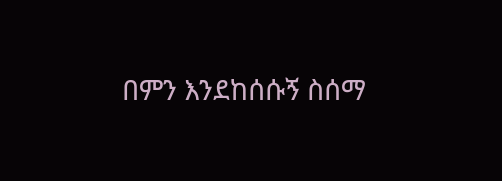በምን እንደከሰሱኝ ስሰማ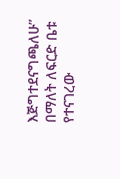እጅግተደናግጫለሁ” በማለት ለፍርድ ቤቱ የተናገረው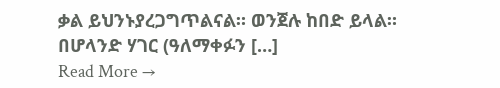ቃል ይህንኑያረጋግጥልናል። ወንጀሉ ከበድ ይላል። በሆላንድ ሃገር (ዓለማቀፉን […]
Read More →